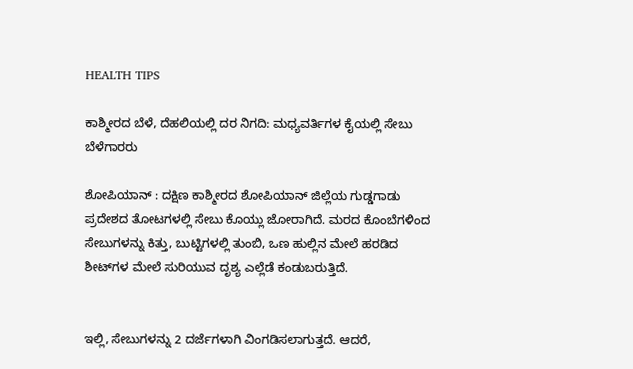HEALTH TIPS

ಕಾಶ್ಮೀರದ ಬೆಳೆ, ದೆಹಲಿಯಲ್ಲಿ ದರ ನಿಗದಿ: ಮಧ್ಯವರ್ತಿಗಳ ಕೈಯಲ್ಲಿ ಸೇಬು ಬೆಳೆಗಾರರು

ಶೋಪಿಯಾನ್ : ದಕ್ಷಿಣ ಕಾಶ್ಮೀರದ ಶೋಪಿಯಾನ್ ಜಿಲ್ಲೆಯ ಗುಡ್ಡಗಾಡು ಪ್ರದೇಶದ ತೋಟಗಳಲ್ಲಿ ಸೇಬು ಕೊಯ್ಲು ಜೋರಾಗಿದೆ. ಮರದ ಕೊಂಬೆಗಳಿಂದ ಸೇಬುಗಳನ್ನು ಕಿತ್ತು, ಬುಟ್ಟಿಗಳಲ್ಲಿ ತುಂಬಿ, ಒಣ ಹುಲ್ಲಿನ ಮೇಲೆ ಹರಡಿದ ಶೀಟ್‌ಗಳ ಮೇಲೆ ಸುರಿಯುವ ದೃಶ್ಯ ಎಲ್ಲೆಡೆ ಕಂಡುಬರುತ್ತಿದೆ.


ಇಲ್ಲಿ, ಸೇಬುಗಳನ್ನು 2 ದರ್ಜೆಗಳಾಗಿ ವಿಂಗಡಿಸಲಾಗುತ್ತದೆ. ಆದರೆ,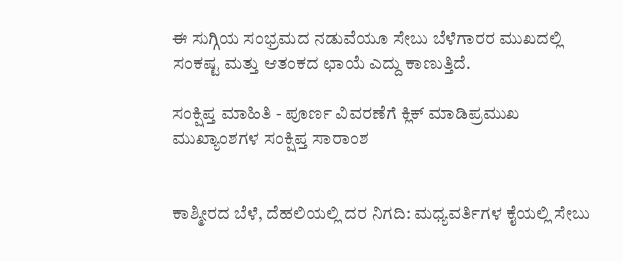ಈ ಸುಗ್ಗಿಯ ಸಂಭ್ರಮದ ನಡುವೆಯೂ ಸೇಬು ಬೆಳೆಗಾರರ ಮುಖದಲ್ಲಿ ಸಂಕಷ್ಟ ಮತ್ತು ಆತಂಕದ ಛಾಯೆ ಎದ್ದು ಕಾಣುತ್ತಿದೆ.

ಸಂಕ್ಷಿಪ್ತ ಮಾಹಿತಿ - ಪೂರ್ಣ ವಿವರಣೆಗೆ ಕ್ಲಿಕ್ ಮಾಡಿಪ್ರಮುಖ ಮುಖ್ಯಾಂಶಗಳ ಸಂಕ್ಷಿಪ್ತ ಸಾರಾಂಶ


ಕಾಶ್ಮೀರದ ಬೆಳೆ, ದೆಹಲಿಯಲ್ಲಿ ದರ ನಿಗದಿ: ಮಧ್ಯವರ್ತಿಗಳ ಕೈಯಲ್ಲಿ ಸೇಬು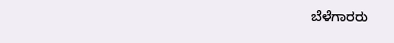ಬೆಳೆಗಾರರು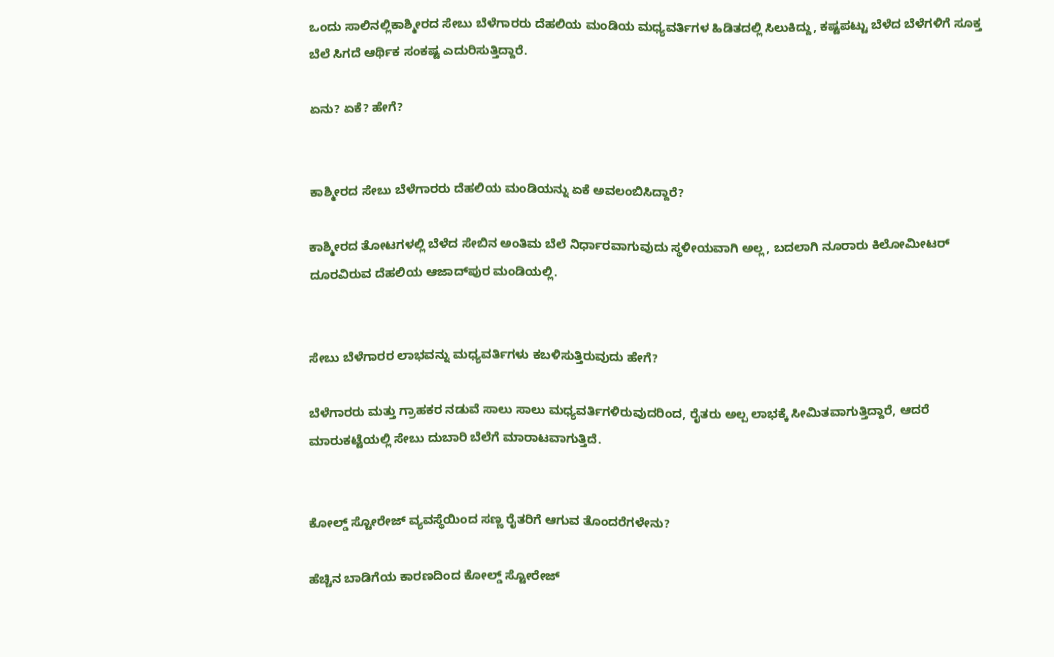ಒಂದು ಸಾಲಿನಲ್ಲಿಕಾಶ್ಮೀರದ ಸೇಬು ಬೆಳೆಗಾರರು ದೆಹಲಿಯ ಮಂಡಿಯ ಮಧ್ಯವರ್ತಿಗಳ ಹಿಡಿತದಲ್ಲಿ ಸಿಲುಕಿದ್ದು, ಕಷ್ಟಪಟ್ಟು ಬೆಳೆದ ಬೆಳೆಗಳಿಗೆ ಸೂಕ್ತ ಬೆಲೆ ಸಿಗದೆ ಆರ್ಥಿಕ ಸಂಕಷ್ಟ ಎದುರಿಸುತ್ತಿದ್ದಾರೆ.

ಏನು? ಏಕೆ? ಹೇಗೆ?


ಕಾಶ್ಮೀರದ ಸೇಬು ಬೆಳೆಗಾರರು ದೆಹಲಿಯ ಮಂಡಿಯನ್ನು ಏಕೆ ಅವಲಂಬಿಸಿದ್ದಾರೆ?

ಕಾಶ್ಮೀರದ ತೋಟಗಳಲ್ಲಿ ಬೆಳೆದ ಸೇಬಿನ ಅಂತಿಮ ಬೆಲೆ ನಿರ್ಧಾರವಾಗುವುದು ಸ್ಥಳೀಯವಾಗಿ ಅಲ್ಲ, ಬದಲಾಗಿ ನೂರಾರು ಕಿಲೋಮೀಟರ್ ದೂರವಿರುವ ದೆಹಲಿಯ ಆಜಾದ್‌ಪುರ ಮಂಡಿಯಲ್ಲಿ.


ಸೇಬು ಬೆಳೆಗಾರರ ಲಾಭವನ್ನು ಮಧ್ಯವರ್ತಿಗಳು ಕಬಳಿಸುತ್ತಿರುವುದು ಹೇಗೆ?

ಬೆಳೆಗಾರರು ಮತ್ತು ಗ್ರಾಹಕರ ನಡುವೆ ಸಾಲು ಸಾಲು ಮಧ್ಯವರ್ತಿಗಳಿರುವುದರಿಂದ, ರೈತರು ಅಲ್ಪ ಲಾಭಕ್ಕೆ ಸೀಮಿತವಾಗುತ್ತಿದ್ದಾರೆ, ಆದರೆ ಮಾರುಕಟ್ಟೆಯಲ್ಲಿ ಸೇಬು ದುಬಾರಿ ಬೆಲೆಗೆ ಮಾರಾಟವಾಗುತ್ತಿದೆ.


ಕೋಲ್ಡ್ ಸ್ಟೋರೇಜ್ ವ್ಯವಸ್ಥೆಯಿಂದ ಸಣ್ಣ ರೈತರಿಗೆ ಆಗುವ ತೊಂದರೆಗಳೇನು?

ಹೆಚ್ಚಿನ ಬಾಡಿಗೆಯ ಕಾರಣದಿಂದ ಕೋಲ್ಡ್ ಸ್ಟೋರೇಜ್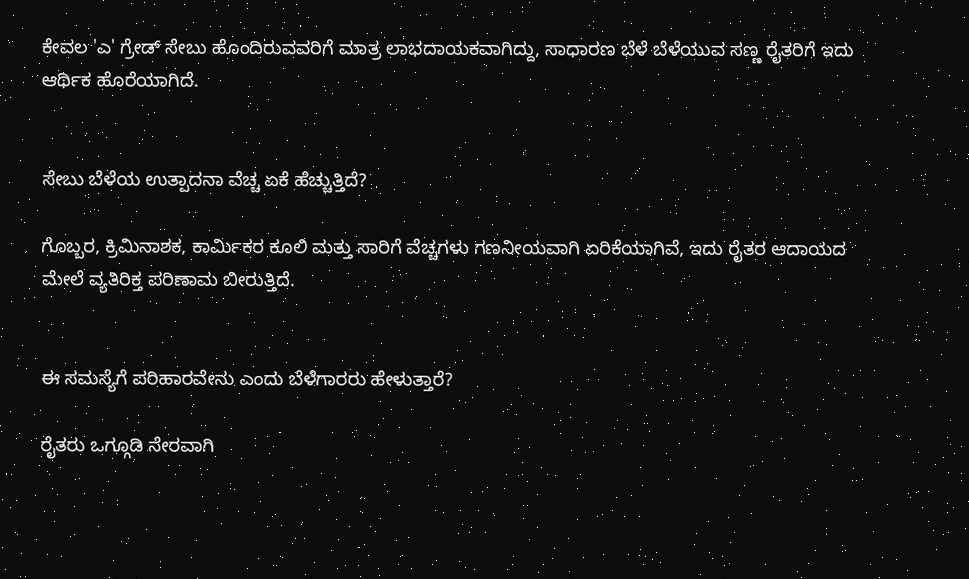ಕೇವಲ 'ಎ' ಗ್ರೇಡ್ ಸೇಬು ಹೊಂದಿರುವವರಿಗೆ ಮಾತ್ರ ಲಾಭದಾಯಕವಾಗಿದ್ದು, ಸಾಧಾರಣ ಬೆಳೆ ಬೆಳೆಯುವ ಸಣ್ಣ ರೈತರಿಗೆ ಇದು ಆರ್ಥಿಕ ಹೊರೆಯಾಗಿದೆ.


ಸೇಬು ಬೆಳೆಯ ಉತ್ಪಾದನಾ ವೆಚ್ಚ ಏಕೆ ಹೆಚ್ಚುತ್ತಿದೆ?

ಗೊಬ್ಬರ, ಕ್ರಿಮಿನಾಶಕ, ಕಾರ್ಮಿಕರ ಕೂಲಿ ಮತ್ತು ಸಾರಿಗೆ ವೆಚ್ಚಗಳು ಗಣನೀಯವಾಗಿ ಏರಿಕೆಯಾಗಿವೆ, ಇದು ರೈತರ ಆದಾಯದ ಮೇಲೆ ವ್ಯತಿರಿಕ್ತ ಪರಿಣಾಮ ಬೀರುತ್ತಿದೆ.


ಈ ಸಮಸ್ಯೆಗೆ ಪರಿಹಾರವೇನು ಎಂದು ಬೆಳೆಗಾರರು ಹೇಳುತ್ತಾರೆ?

ರೈತರು ಒಗ್ಗೂಡಿ ನೇರವಾಗಿ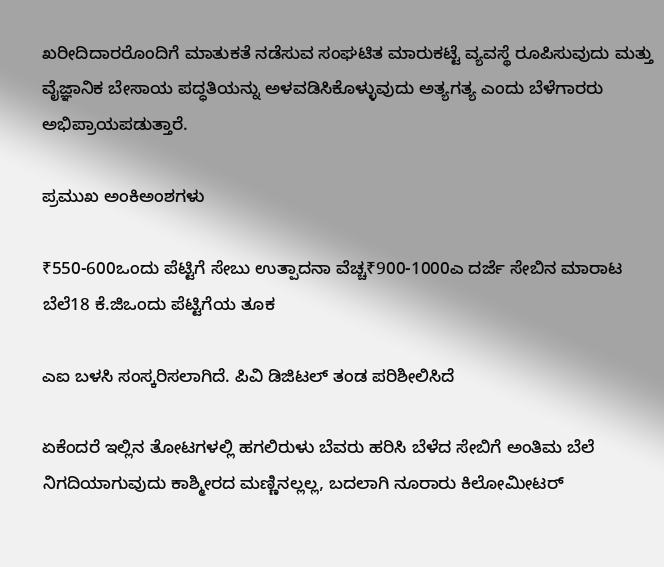ಖರೀದಿದಾರರೊಂದಿಗೆ ಮಾತುಕತೆ ನಡೆಸುವ ಸಂಘಟಿತ ಮಾರುಕಟ್ಟೆ ವ್ಯವಸ್ಥೆ ರೂಪಿಸುವುದು ಮತ್ತು ವೈಜ್ಞಾನಿಕ ಬೇಸಾಯ ಪದ್ಧತಿಯನ್ನು ಅಳವಡಿಸಿಕೊಳ್ಳುವುದು ಅತ್ಯಗತ್ಯ ಎಂದು ಬೆಳೆಗಾರರು ಅಭಿಪ್ರಾಯಪಡುತ್ತಾರೆ.

ಪ್ರಮುಖ ಅಂಕಿಅಂಶಗಳು

₹550-600ಒಂದು ಪೆಟ್ಟಿಗೆ ಸೇಬು ಉತ್ಪಾದನಾ ವೆಚ್ಚ₹900-1000ಎ ದರ್ಜೆ ಸೇಬಿನ ಮಾರಾಟ ಬೆಲೆ18 ಕೆ.ಜಿಒಂದು ಪೆಟ್ಟಿಗೆಯ ತೂಕ

ಎಐ ಬಳಸಿ ಸಂಸ್ಕರಿಸಲಾಗಿದೆ. ಪಿವಿ ಡಿಜಿಟಲ್ ತಂಡ ಪರಿಶೀಲಿಸಿದೆ

ಏಕೆಂದರೆ ಇಲ್ಲಿನ ತೋಟಗಳಲ್ಲಿ ಹಗಲಿರುಳು ಬೆವರು ಹರಿಸಿ ಬೆಳೆದ ಸೇಬಿಗೆ ಅಂತಿಮ ಬೆಲೆ ನಿಗದಿಯಾಗುವುದು ಕಾಶ್ಮೀರದ ಮಣ್ಣಿನಲ್ಲಲ್ಲ, ಬದಲಾಗಿ ನೂರಾರು ಕಿಲೋಮೀಟರ್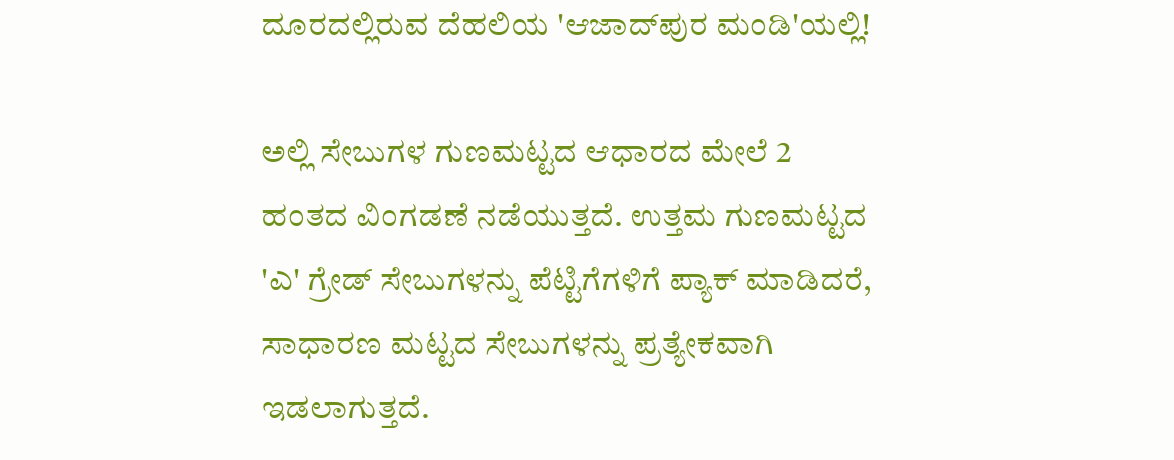ದೂರದಲ್ಲಿರುವ ದೆಹಲಿಯ 'ಆಜಾದ್‌ಪುರ ಮಂಡಿ'ಯಲ್ಲಿ!

ಅಲ್ಲಿ ಸೇಬುಗಳ ಗುಣಮಟ್ಟದ ಆಧಾರದ ಮೇಲೆ 2 ಹಂತದ ವಿಂಗಡಣೆ ನಡೆಯುತ್ತದೆ. ಉತ್ತಮ ಗುಣಮಟ್ಟದ 'ಎ' ಗ್ರೇಡ್ ಸೇಬುಗಳನ್ನು ಪೆಟ್ಟಿಗೆಗಳಿಗೆ ಪ್ಯಾಕ್ ಮಾಡಿದರೆ, ಸಾಧಾರಣ ಮಟ್ಟದ ಸೇಬುಗಳನ್ನು ಪ್ರತ್ಯೇಕವಾಗಿ ಇಡಲಾಗುತ್ತದೆ.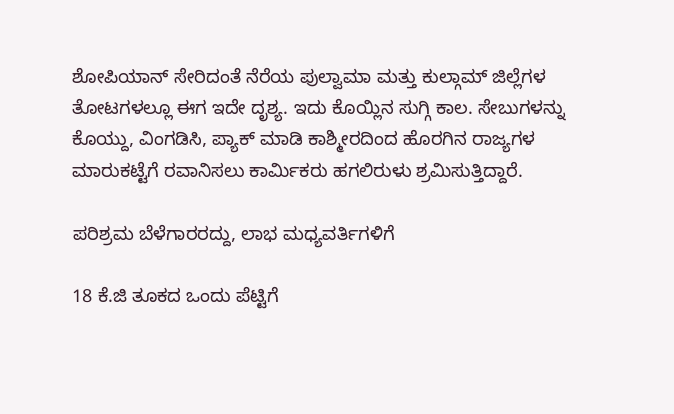ಶೋಪಿಯಾನ್ ಸೇರಿದಂತೆ ನೆರೆಯ ಪುಲ್ವಾಮಾ ಮತ್ತು ಕುಲ್ಗಾಮ್ ಜಿಲ್ಲೆಗಳ ತೋಟಗಳಲ್ಲೂ ಈಗ ಇದೇ ದೃಶ್ಯ. ಇದು ಕೊಯ್ಲಿನ ಸುಗ್ಗಿ ಕಾಲ. ಸೇಬುಗಳನ್ನು ಕೊಯ್ದು, ವಿಂಗಡಿಸಿ, ಪ್ಯಾಕ್ ಮಾಡಿ ಕಾಶ್ಮೀರದಿಂದ ಹೊರಗಿನ ರಾಜ್ಯಗಳ ಮಾರುಕಟ್ಟೆಗೆ ರವಾನಿಸಲು ಕಾರ್ಮಿಕರು ಹಗಲಿರುಳು ಶ್ರಮಿಸುತ್ತಿದ್ದಾರೆ.

ಪರಿಶ್ರಮ ಬೆಳೆಗಾರರದ್ದು, ಲಾಭ ಮಧ್ಯವರ್ತಿಗಳಿಗೆ

18 ಕೆ.ಜಿ ತೂಕದ ಒಂದು ಪೆಟ್ಟಿಗೆ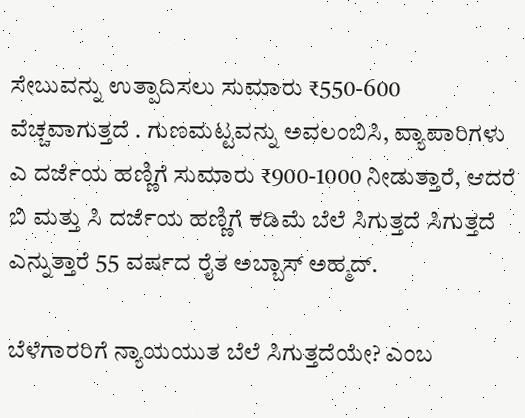ಸೇಬುವನ್ನು ಉತ್ಪಾದಿಸಲು ಸುಮಾರು ₹550-600 ವೆಚ್ಚವಾಗುತ್ತದೆ . ಗುಣಮಟ್ಟವನ್ನು ಅವಲಂಬಿಸಿ, ವ್ಯಾಪಾರಿಗಳು ಎ ದರ್ಜೆಯ ಹಣ್ಣಿಗೆ ಸುಮಾರು ₹900-1000 ನೀಡುತ್ತಾರೆ, ಆದರೆ ಬಿ ಮತ್ತು ಸಿ ದರ್ಜೆಯ ಹಣ್ಣಿಗೆ ಕಡಿಮೆ ಬೆಲೆ ಸಿಗುತ್ತದೆ ಸಿಗುತ್ತದೆ ಎನ್ನುತ್ತಾರೆ 55 ವರ್ಷದ ರೈತ ಅಬ್ಬಾಸ್ ಅಹ್ಮದ್.

ಬೆಳೆಗಾರರಿಗೆ ನ್ಯಾಯಯುತ ಬೆಲೆ ಸಿಗುತ್ತದೆಯೇ? ಎಂಬ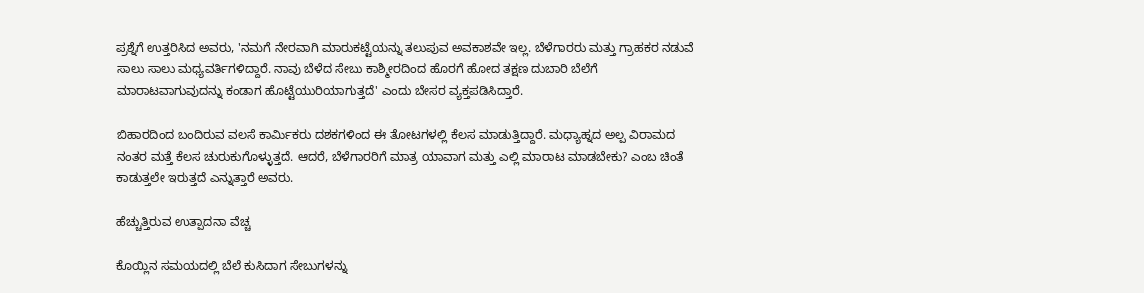ಪ್ರಶ್ನೆಗೆ ಉತ್ತರಿಸಿದ ಅವರು, 'ನಮಗೆ ನೇರವಾಗಿ ಮಾರುಕಟ್ಟೆಯನ್ನು ತಲುಪುವ ಅವಕಾಶವೇ ಇಲ್ಲ. ಬೆಳೆಗಾರರು ಮತ್ತು ಗ್ರಾಹಕರ ನಡುವೆ ಸಾಲು ಸಾಲು ಮಧ್ಯವರ್ತಿಗಳಿದ್ದಾರೆ. ನಾವು ಬೆಳೆದ ಸೇಬು ಕಾಶ್ಮೀರದಿಂದ ಹೊರಗೆ ಹೋದ ತಕ್ಷಣ ದುಬಾರಿ ಬೆಲೆಗೆ ಮಾರಾಟವಾಗುವುದನ್ನು ಕಂಡಾಗ ಹೊಟ್ಟೆಯುರಿಯಾಗುತ್ತದೆ' ಎಂದು ಬೇಸರ ವ್ಯಕ್ತಪಡಿಸಿದ್ತಾರೆ.

ಬಿಹಾರದಿಂದ ಬಂದಿರುವ ವಲಸೆ ಕಾರ್ಮಿಕರು ದಶಕಗಳಿಂದ ಈ ತೋಟಗಳಲ್ಲಿ ಕೆಲಸ ಮಾಡುತ್ತಿದ್ದಾರೆ. ಮಧ್ಯಾಹ್ನದ ಅಲ್ಪ ವಿರಾಮದ ನಂತರ ಮತ್ತೆ ಕೆಲಸ ಚುರುಕುಗೊಳ್ಳುತ್ತದೆ. ಆದರೆ, ಬೆಳೆಗಾರರಿಗೆ ಮಾತ್ರ ಯಾವಾಗ ಮತ್ತು ಎಲ್ಲಿ ಮಾರಾಟ ಮಾಡಬೇಕು? ಎಂಬ ಚಿಂತೆ ಕಾಡುತ್ತಲೇ ಇರುತ್ತದೆ ಎನ್ನುತ್ತಾರೆ ಅವರು.

ಹೆಚ್ಚುತ್ತಿರುವ ಉತ್ಪಾದನಾ ವೆಚ್ಚ

ಕೊಯ್ಲಿನ ಸಮಯದಲ್ಲಿ ಬೆಲೆ ಕುಸಿದಾಗ ಸೇಬುಗಳನ್ನು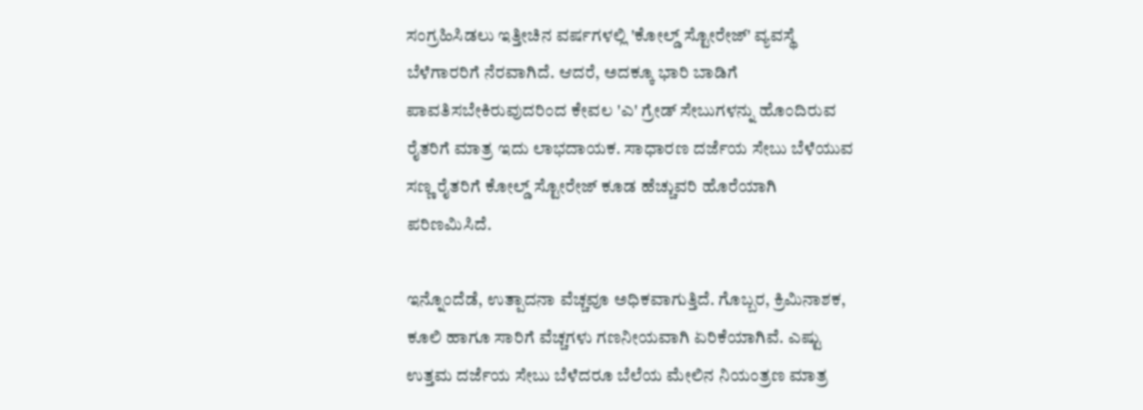ಸಂಗ್ರಹಿಸಿಡಲು ಇತ್ತೀಚಿನ ವರ್ಷಗಳಲ್ಲಿ 'ಕೋಲ್ಡ್ ಸ್ಟೋರೇಜ್' ವ್ಯವಸ್ಥೆ ಬೆಳೆಗಾರರಿಗೆ ನೆರವಾಗಿದೆ. ಆದರೆ, ಅದಕ್ಕೂ ಭಾರಿ ಬಾಡಿಗೆ ಪಾವತಿಸಬೇಕಿರುವುದರಿಂದ ಕೇವಲ 'ಎ' ಗ್ರೇಡ್ ಸೇಬುಗಳನ್ನು ಹೊಂದಿರುವ ರೈತರಿಗೆ ಮಾತ್ರ ಇದು ಲಾಭದಾಯಕ. ಸಾಧಾರಣ ದರ್ಜೆಯ ಸೇಬು ಬೆಳೆಯುವ ಸಣ್ಣ ರೈತರಿಗೆ ಕೋಲ್ಡ್ ಸ್ಟೋರೇಜ್ ಕೂಡ ಹೆಚ್ಚುವರಿ ಹೊರೆಯಾಗಿ ಪರಿಣಮಿಸಿದೆ.

ಇನ್ನೊಂದೆಡೆ, ಉತ್ಪಾದನಾ ವೆಚ್ಚವೂ ಅಧಿಕವಾಗುತ್ತಿದೆ. ಗೊಬ್ಬರ, ಕ್ರಿಮಿನಾಶಕ, ಕೂಲಿ ಹಾಗೂ ಸಾರಿಗೆ ವೆಚ್ಚಗಳು ಗಣನೀಯವಾಗಿ ಏರಿಕೆಯಾಗಿವೆ. ಎಷ್ಟು ಉತ್ತಮ ದರ್ಜೆಯ ಸೇಬು ಬೆಳೆದರೂ ಬೆಲೆಯ ಮೇಲಿನ ನಿಯಂತ್ರಣ ಮಾತ್ರ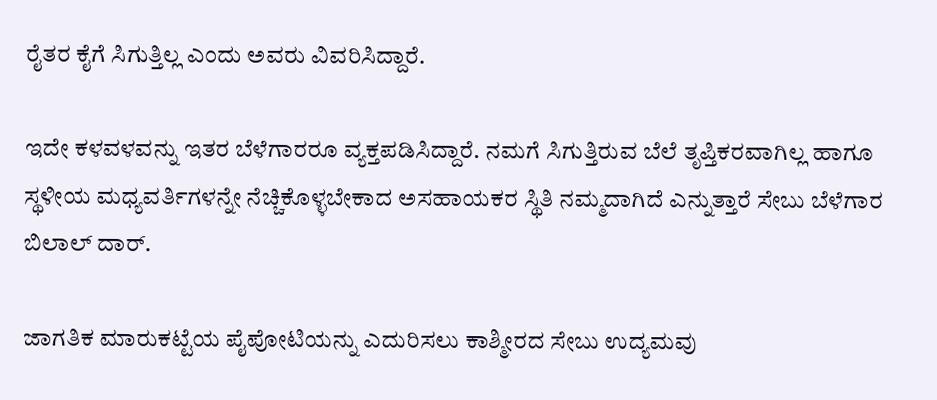ರೈತರ ಕೈಗೆ ಸಿಗುತ್ತಿಲ್ಲ ಎಂದು ಅವರು ವಿವರಿಸಿದ್ದಾರೆ.

ಇದೇ ಕಳವಳವನ್ನು ಇತರ ಬೆಳೆಗಾರರೂ ವ್ಯಕ್ತಪಡಿಸಿದ್ದಾರೆ. ನಮಗೆ ಸಿಗುತ್ತಿರುವ ಬೆಲೆ ತೃಪ್ತಿಕರವಾಗಿಲ್ಲ ಹಾಗೂ ಸ್ಥಳೀಯ ಮಧ್ಯವರ್ತಿಗಳನ್ನೇ ನೆಚ್ಚಿಕೊಳ್ಳಬೇಕಾದ ಅಸಹಾಯಕರ ಸ್ಥಿತಿ ನಮ್ಮದಾಗಿದೆ ಎನ್ನುತ್ತಾರೆ ಸೇಬು ಬೆಳೆಗಾರ ಬಿಲಾಲ್ ದಾರ್.

ಜಾಗತಿಕ ಮಾರುಕಟ್ಟೆಯ ಪೈಪೋಟಿಯನ್ನು ಎದುರಿಸಲು ಕಾಶ್ಮೀರದ ಸೇಬು ಉದ್ಯಮವು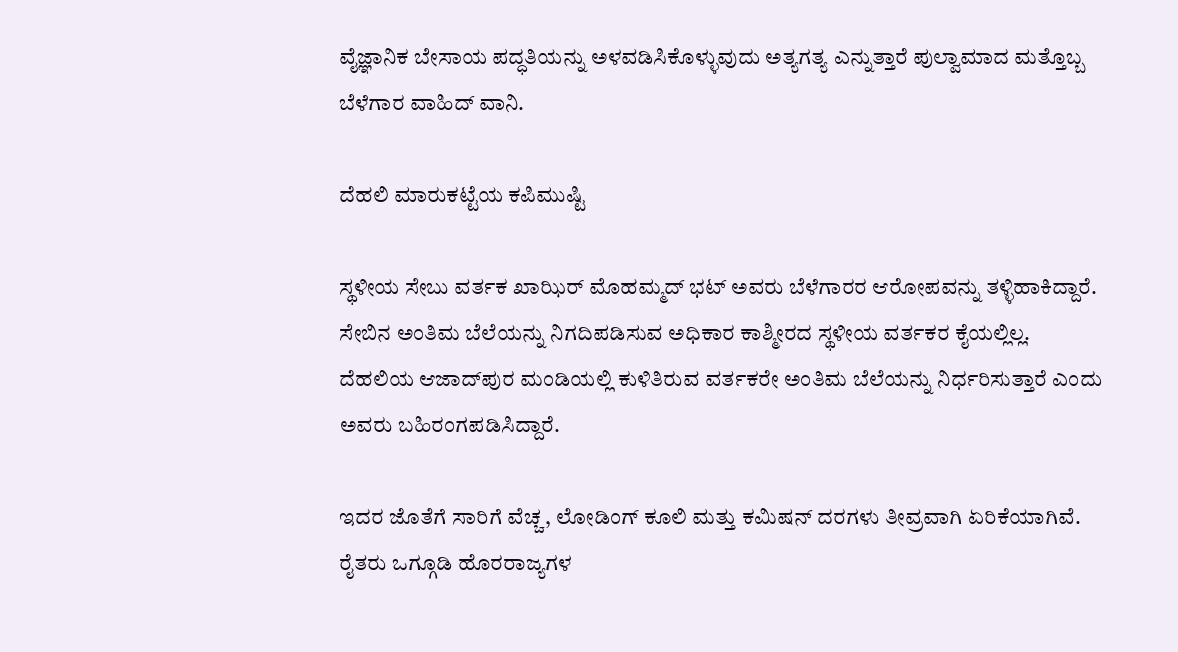ವೈಜ್ಞಾನಿಕ ಬೇಸಾಯ ಪದ್ಧತಿಯನ್ನು ಅಳವಡಿಸಿಕೊಳ್ಳುವುದು ಅತ್ಯಗತ್ಯ ಎನ್ನುತ್ತಾರೆ ಪುಲ್ವಾಮಾದ ಮತ್ತೊಬ್ಬ ಬೆಳೆಗಾರ ವಾಹಿದ್ ವಾನಿ.

ದೆಹಲಿ ಮಾರುಕಟ್ಟೆಯ ಕಪಿಮುಷ್ಟಿ

ಸ್ಥಳೀಯ ಸೇಬು ವರ್ತಕ ಖಾಝಿರ್ ಮೊಹಮ್ಮದ್ ಭಟ್ ಅವರು ಬೆಳೆಗಾರರ ಆರೋಪವನ್ನು ತಳ್ಳಿಹಾಕಿದ್ದಾರೆ. ಸೇಬಿನ ಅಂತಿಮ ಬೆಲೆಯನ್ನು ನಿಗದಿಪಡಿಸುವ ಅಧಿಕಾರ ಕಾಶ್ಮೀರದ ಸ್ಥಳೀಯ ವರ್ತಕರ ಕೈಯಲ್ಲಿಲ್ಲ. ದೆಹಲಿಯ ಆಜಾದ್‌ಪುರ ಮಂಡಿಯಲ್ಲಿ ಕುಳಿತಿರುವ ವರ್ತಕರೇ ಅಂತಿಮ ಬೆಲೆಯನ್ನು ನಿರ್ಧರಿಸುತ್ತಾರೆ ಎಂದು ಅವರು ಬಹಿರಂಗಪಡಿಸಿದ್ದಾರೆ.

ಇದರ ಜೊತೆಗೆ ಸಾರಿಗೆ ವೆಚ್ಚ, ಲೋಡಿಂಗ್ ಕೂಲಿ ಮತ್ತು ಕಮಿಷನ್ ದರಗಳು ತೀವ್ರವಾಗಿ ಏರಿಕೆಯಾಗಿವೆ. ರೈತರು ಒಗ್ಗೂಡಿ ಹೊರರಾಜ್ಯಗಳ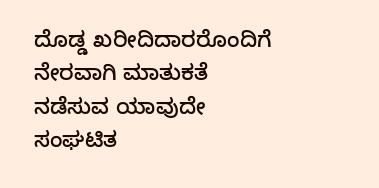ದೊಡ್ಡ ಖರೀದಿದಾರರೊಂದಿಗೆ ನೇರವಾಗಿ ಮಾತುಕತೆ ನಡೆಸುವ ಯಾವುದೇ ಸಂಘಟಿತ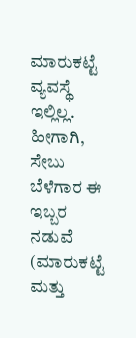ಮಾರುಕಟ್ಟೆ ವ್ಯವಸ್ಥೆ ಇಲ್ಲಿಲ್ಲ. ಹೀಗಾಗಿ, ಸೇಬು ಬೆಳೆಗಾರ ಈ ಇಬ್ಬರ ನಡುವೆ (ಮಾರುಕಟ್ಟೆ ಮತ್ತು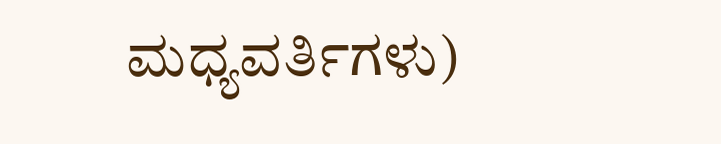ಮಧ್ಯವರ್ತಿಗಳು)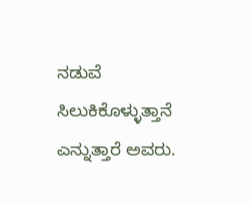ನಡುವೆ ಸಿಲುಕಿಕೊಳ್ಳುತ್ತಾನೆ ಎನ್ನುತ್ತಾರೆ ಅವರು.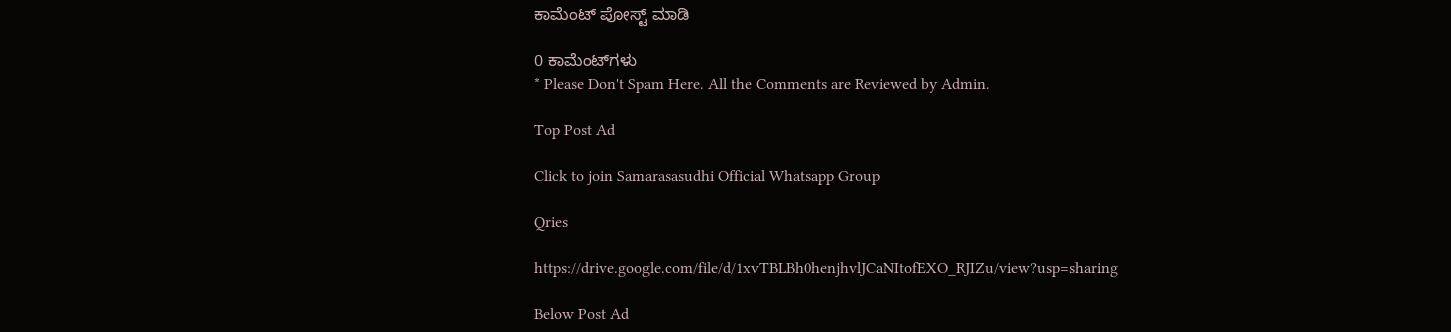ಕಾಮೆಂಟ್‌‌ ಪೋಸ್ಟ್‌ ಮಾಡಿ

0 ಕಾಮೆಂಟ್‌ಗಳು
* Please Don't Spam Here. All the Comments are Reviewed by Admin.

Top Post Ad

Click to join Samarasasudhi Official Whatsapp Group

Qries

https://drive.google.com/file/d/1xvTBLBh0henjhvlJCaNItofEXO_RJIZu/view?usp=sharing

Below Post Ad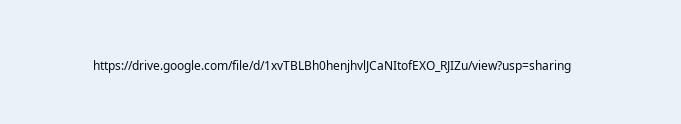https://drive.google.com/file/d/1xvTBLBh0henjhvlJCaNItofEXO_RJIZu/view?usp=sharing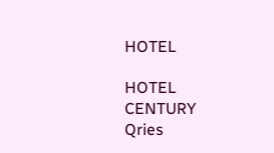HOTEL

HOTEL
CENTURY
Qries